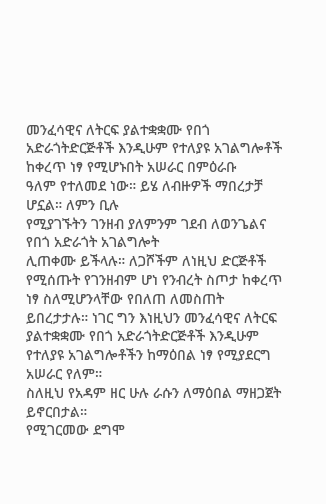መንፈሳዊና ለትርፍ ያልተቋቋሙ የበጎ አድራጎትድርጅቶች እንዲሁም የተለያዩ አገልግሎቶች ከቀረጥ ነፃ የሚሆኑበት አሠራር በምዕራቡ
ዓለም የተለመደ ነው። ይሄ ለብዙዎች ማበረታቻ ሆኗል። ለምን ቢሉ
የሚያገኙትን ገንዘብ ያለምንም ገደብ ለወንጌልና የበጎ አድራጎት አገልግሎት
ሊጠቀሙ ይችላሉ። ለጋሾችም ለነዚህ ድርጅቶች የሚሰጡት የገንዘብም ሆነ የንብረት ስጦታ ከቀረጥ ነፃ ስለሚሆንላቸው የበለጠ ለመስጠት
ይበረታታሉ። ነገር ግን እነዚህን መንፈሳዊና ለትርፍ ያልተቋቋሙ የበጎ አድራጎትድርጅቶች እንዲሁም የተለያዩ አገልግሎቶችን ከማዕበል ነፃ የሚያደርግ አሠራር የለም።
ስለዚህ የአዳም ዘር ሁሉ ራሱን ለማዕበል ማዘጋጀት ይኖርበታል።
የሚገርመው ደግሞ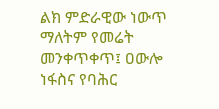ልክ ምድራዊው ነውጥ ማለትም የመሬት መንቀጥቀጥ፤ ዐውሎ ነፋስና የባሕር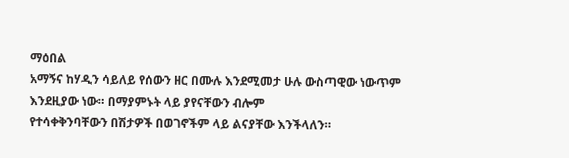ማዕበል
አማኝና ከሃዲን ሳይለይ የሰውን ዘር በሙሉ እንደሚመታ ሁሉ ውስጣዊው ነውጥም እንደዚያው ነው። በማያምኑት ላይ ያየናቸውን ብሎም
የተሳቀቅንባቸውን በሽታዎች በወገኖችም ላይ ልናያቸው እንችላለን።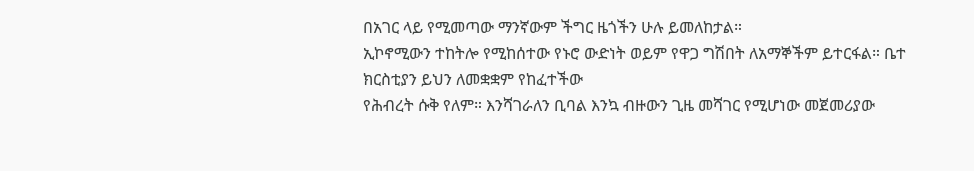በአገር ላይ የሚመጣው ማንኛውም ችግር ዜጎችን ሁሉ ይመለከታል።
ኢኮኖሚውን ተከትሎ የሚከሰተው የኑሮ ውድነት ወይም የዋጋ ግሽበት ለአማኞችም ይተርፋል። ቤተ ክርስቲያን ይህን ለመቋቋም የከፈተችው
የሕብረት ሱቅ የለም። እንሻገራለን ቢባል እንኳ ብዙውን ጊዜ መሻገር የሚሆነው መጀመሪያው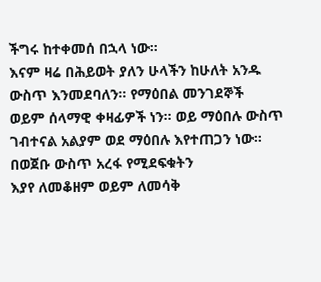ችግሩ ከተቀመሰ በኋላ ነው።
እናም ዛሬ በሕይወት ያለን ሁላችን ከሁለት አንዱ ውስጥ እንመደባለን። የማዕበል መንገደኞች
ወይም ሰላማዊ ቀዛፊዎች ነን። ወይ ማዕበሉ ውስጥ ገብተናል አልያም ወደ ማዕበሉ እየተጠጋን ነው። በወጀቡ ውስጥ አረፋ የሚደፍቁትን
እያየ ለመቆዘም ወይም ለመሳቅ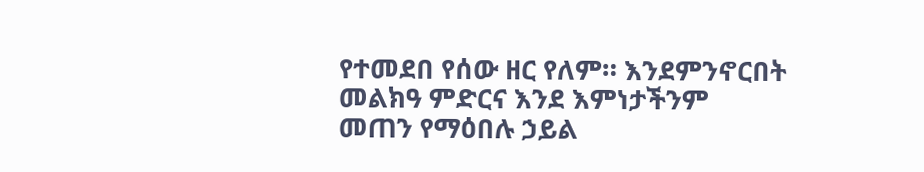የተመደበ የሰው ዘር የለም። እንደምንኖርበት መልክዓ ምድርና እንደ እምነታችንም መጠን የማዕበሉ ኃይል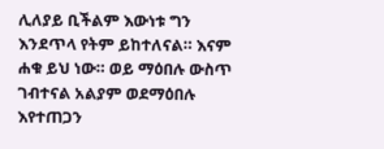ሊለያይ ቢችልም እውነቱ ግን እንደጥላ የትም ይከተለናል። እናም ሐቁ ይህ ነው። ወይ ማዕበሉ ውስጥ ገብተናል አልያም ወደማዕበሉ
እየተጠጋን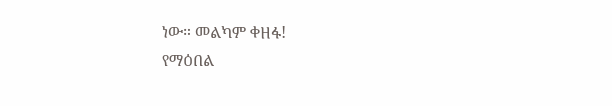ነው። መልካም ቀዘፋ!
የማዕበል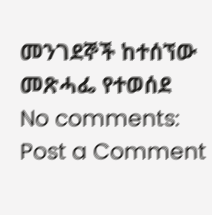መንገደኞች ከተሰኘው መጽሓፌ የተወሰደ
No comments:
Post a Comment